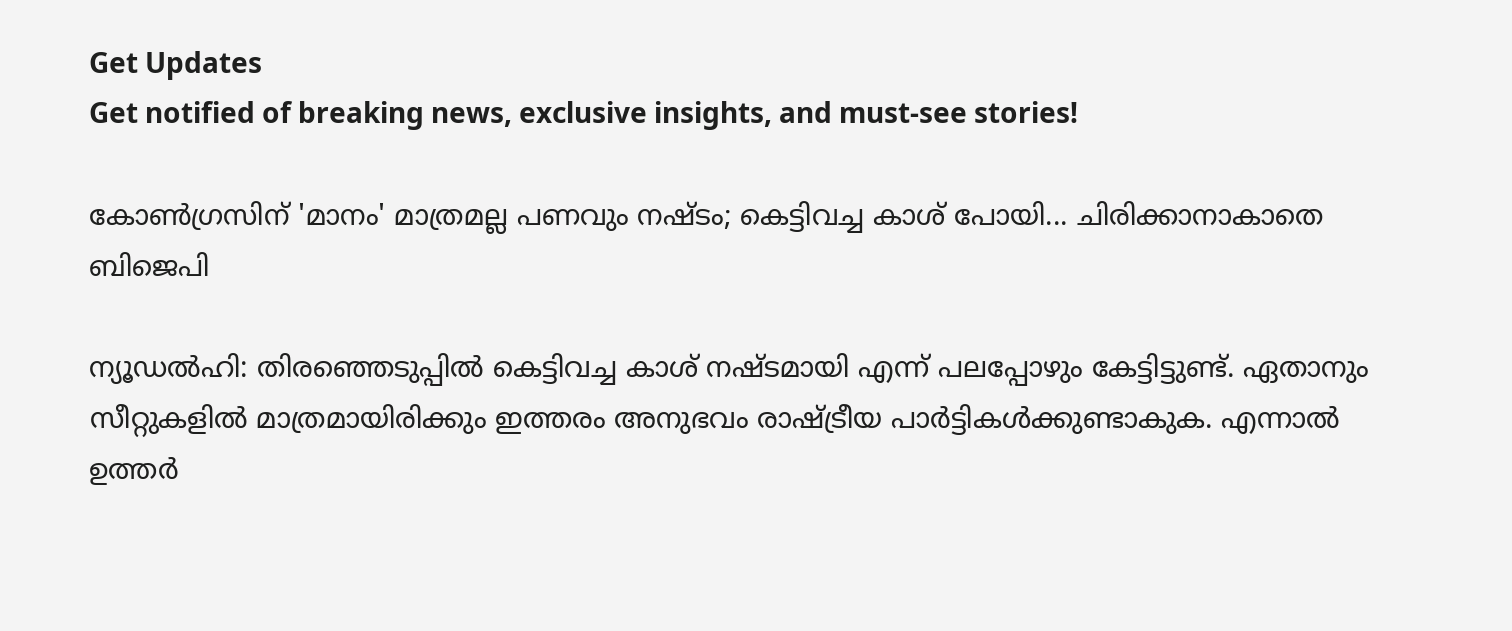Get Updates
Get notified of breaking news, exclusive insights, and must-see stories!

കോണ്‍ഗ്രസിന് 'മാനം' മാത്രമല്ല പണവും നഷ്ടം; കെട്ടിവച്ച കാശ് പോയി... ചിരിക്കാനാകാതെ ബിജെപി

ന്യൂഡല്‍ഹി: തിരഞ്ഞെടുപ്പില്‍ കെട്ടിവച്ച കാശ് നഷ്ടമായി എന്ന് പലപ്പോഴും കേട്ടിട്ടുണ്ട്. ഏതാനും സീറ്റുകളില്‍ മാത്രമായിരിക്കും ഇത്തരം അനുഭവം രാഷ്ട്രീയ പാര്‍ട്ടികള്‍ക്കുണ്ടാകുക. എന്നാല്‍ ഉത്തര്‍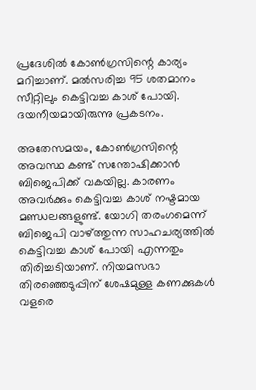പ്രദേശില്‍ കോണ്‍ഗ്രസിന്റെ കാര്യം മറിച്ചാണ്. മല്‍സരിച്ച 95 ശതമാനം സീറ്റിലും കെട്ടിവച്ച കാശ് പോയി. ദയനീയമായിരുന്നു പ്രകടനം.

അതേസമയം, കോണ്‍ഗ്രസിന്റെ അവസ്ഥ കണ്ട് സന്തോഷിക്കാന്‍ ബിജെപിക്ക് വകയില്ല. കാരണം അവര്‍ക്കും കെട്ടിവച്ച കാശ് നഷ്ടമായ മണ്ഡലങ്ങളുണ്ട്. യോഗി തരംഗമെന്ന് ബിജെപി വാഴ്ത്തുന്ന സാഹചര്യത്തില്‍ കെട്ടിവച്ച കാശ് പോയി എന്നതും തിരിച്ചടിയാണ്. നിയമസഭാ തിരഞ്ഞെടുപ്പിന് ശേഷമുള്ള കണക്കുകള്‍ വളരെ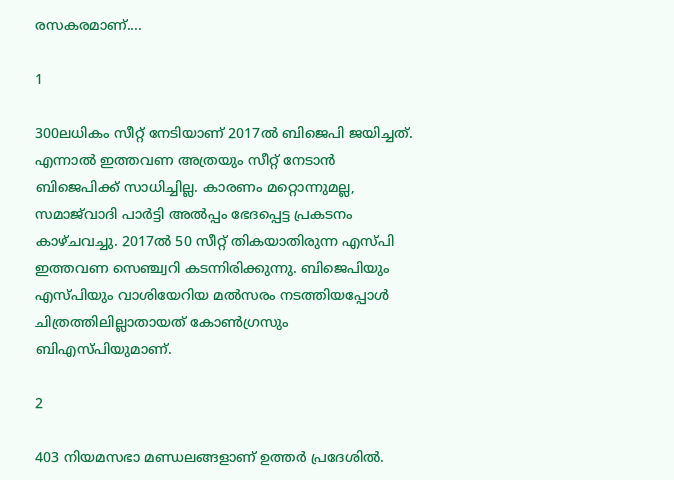രസകരമാണ്....

1

300ലധികം സീറ്റ് നേടിയാണ് 2017ല്‍ ബിജെപി ജയിച്ചത്. എന്നാല്‍ ഇത്തവണ അത്രയും സീറ്റ് നേടാന്‍ ബിജെപിക്ക് സാധിച്ചില്ല. കാരണം മറ്റൊന്നുമല്ല, സമാജ്‌വാദി പാര്‍ട്ടി അല്‍പ്പം ഭേദപ്പെട്ട പ്രകടനം കാഴ്ചവച്ചു. 2017ല്‍ 50 സീറ്റ് തികയാതിരുന്ന എസ്പി ഇത്തവണ സെഞ്ച്വറി കടന്നിരിക്കുന്നു. ബിജെപിയും എസ്പിയും വാശിയേറിയ മല്‍സരം നടത്തിയപ്പോള്‍ ചിത്രത്തിലില്ലാതായത് കോണ്‍ഗ്രസും ബിഎസ്പിയുമാണ്.

2

403 നിയമസഭാ മണ്ഡലങ്ങളാണ് ഉത്തര്‍ പ്രദേശില്‍.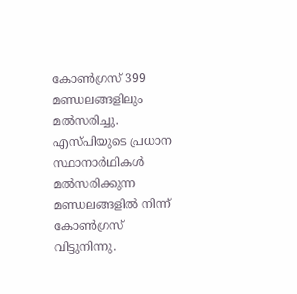കോണ്‍ഗ്രസ് 399 മണ്ഡലങ്ങളിലും മല്‍സരിച്ചു. എസ്പിയുടെ പ്രധാന സ്ഥാനാര്‍ഥികള്‍ മല്‍സരിക്കുന്ന മണ്ഡലങ്ങളില്‍ നിന്ന് കോണ്‍ഗ്രസ് വിട്ടുനിന്നു.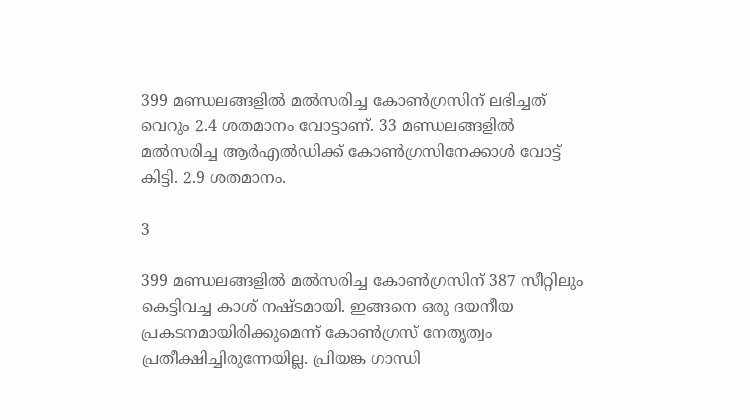399 മണ്ഡലങ്ങളില്‍ മല്‍സരിച്ച കോണ്‍ഗ്രസിന് ലഭിച്ചത് വെറും 2.4 ശതമാനം വോട്ടാണ്. 33 മണ്ഡലങ്ങളില്‍ മല്‍സരിച്ച ആര്‍എല്‍ഡിക്ക് കോണ്‍ഗ്രസിനേക്കാള്‍ വോട്ട് കിട്ടി. 2.9 ശതമാനം.

3

399 മണ്ഡലങ്ങളില്‍ മല്‍സരിച്ച കോണ്‍ഗ്രസിന് 387 സീറ്റിലും കെട്ടിവച്ച കാശ് നഷ്ടമായി. ഇങ്ങനെ ഒരു ദയനീയ പ്രകടനമായിരിക്കുമെന്ന് കോണ്‍ഗ്രസ് നേതൃത്വം പ്രതീക്ഷിച്ചിരുന്നേയില്ല. പ്രിയങ്ക ഗാന്ധി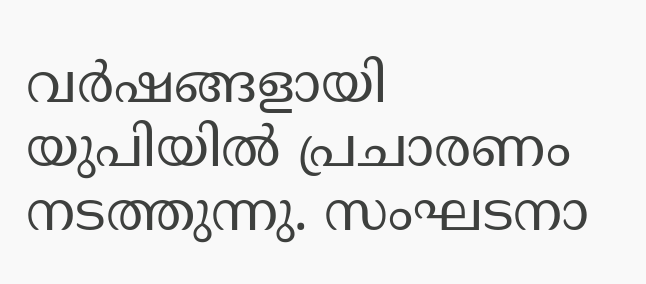വര്‍ഷങ്ങളായി യുപിയില്‍ പ്രചാരണം നടത്തുന്നു. സംഘടനാ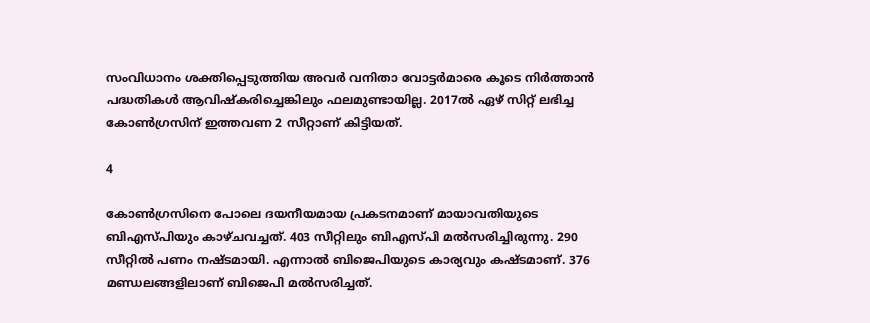സംവിധാനം ശക്തിപ്പെടുത്തിയ അവര്‍ വനിതാ വോട്ടര്‍മാരെ കൂടെ നിര്‍ത്താന്‍ പദ്ധതികള്‍ ആവിഷ്‌കരിച്ചെങ്കിലും ഫലമുണ്ടായില്ല. 2017ല്‍ ഏഴ് സിറ്റ് ലഭിച്ച കോണ്‍ഗ്രസിന് ഇത്തവണ 2 സീറ്റാണ് കിട്ടിയത്.

4

കോണ്‍ഗ്രസിനെ പോലെ ദയനീയമായ പ്രകടനമാണ് മായാവതിയുടെ ബിഎസ്പിയും കാഴ്ചവച്ചത്. 403 സീറ്റിലും ബിഎസ്പി മല്‍സരിച്ചിരുന്നു. 290 സീറ്റില്‍ പണം നഷ്ടമായി. എന്നാല്‍ ബിജെപിയുടെ കാര്യവും കഷ്ടമാണ്. 376 മണ്ഡലങ്ങളിലാണ് ബിജെപി മല്‍സരിച്ചത്.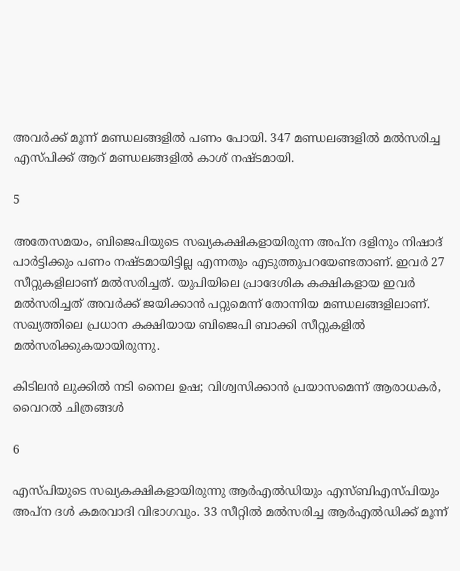അവര്‍ക്ക് മൂന്ന് മണ്ഡലങ്ങളില്‍ പണം പോയി. 347 മണ്ഡലങ്ങളില്‍ മല്‍സരിച്ച എസ്പിക്ക് ആറ് മണ്ഡലങ്ങളില്‍ കാശ് നഷ്ടമായി.

5

അതേസമയം, ബിജെപിയുടെ സഖ്യകക്ഷികളായിരുന്ന അപ്‌ന ദളിനും നിഷാദ് പാര്‍ട്ടിക്കും പണം നഷ്ടമായിട്ടില്ല എന്നതും എടുത്തുപറയേണ്ടതാണ്. ഇവര്‍ 27 സീറ്റുകളിലാണ് മല്‍സരിച്ചത്. യുപിയിലെ പ്രാദേശിക കക്ഷികളായ ഇവര്‍ മല്‍സരിച്ചത് അവര്‍ക്ക് ജയിക്കാന്‍ പറ്റുമെന്ന് തോന്നിയ മണ്ഡലങ്ങളിലാണ്. സഖ്യത്തിലെ പ്രധാന കക്ഷിയായ ബിജെപി ബാക്കി സീറ്റുകളില്‍ മല്‍സരിക്കുകയായിരുന്നു.

കിടിലന്‍ ലുക്കില്‍ നടി നൈല ഉഷ; വിശ്വസിക്കാന്‍ പ്രയാസമെന്ന് ആരാധകര്‍, വൈറല്‍ ചിത്രങ്ങള്‍

6

എസ്പിയുടെ സഖ്യകക്ഷികളായിരുന്നു ആര്‍എല്‍ഡിയും എസ്ബിഎസ്പിയും അപ്‌ന ദള്‍ കമരവാദി വിഭാഗവും. 33 സീറ്റില്‍ മല്‍സരിച്ച ആര്‍എല്‍ഡിക്ക് മൂന്ന്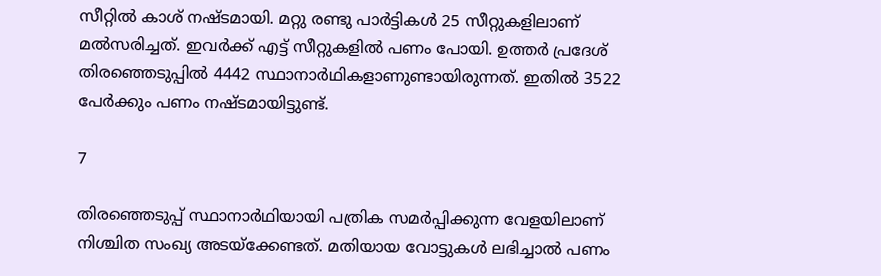സീറ്റില്‍ കാശ് നഷ്ടമായി. മറ്റു രണ്ടു പാര്‍ട്ടികള്‍ 25 സീറ്റുകളിലാണ് മല്‍സരിച്ചത്. ഇവര്‍ക്ക് എട്ട് സീറ്റുകളില്‍ പണം പോയി. ഉത്തര്‍ പ്രദേശ് തിരഞ്ഞെടുപ്പില്‍ 4442 സ്ഥാനാര്‍ഥികളാണുണ്ടായിരുന്നത്. ഇതില്‍ 3522 പേര്‍ക്കും പണം നഷ്ടമായിട്ടുണ്ട്.

7

തിരഞ്ഞെടുപ്പ് സ്ഥാനാര്‍ഥിയായി പത്രിക സമര്‍പ്പിക്കുന്ന വേളയിലാണ് നിശ്ചിത സംഖ്യ അടയ്‌ക്കേണ്ടത്. മതിയായ വോട്ടുകള്‍ ലഭിച്ചാല്‍ പണം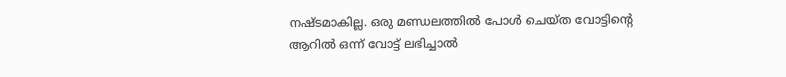നഷ്ടമാകില്ല. ഒരു മണ്ഡലത്തില്‍ പോള്‍ ചെയ്ത വോട്ടിന്റെ ആറില്‍ ഒന്ന് വോട്ട് ലഭിച്ചാല്‍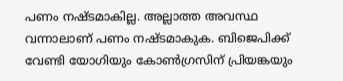പണം നഷ്ടമാകില്ല. അല്ലാത്ത അവസ്ഥ വന്നാലാണ് പണം നഷ്ടമാകുക. ബിജെപിക്ക് വേണ്ടി യോഗിയും കോണ്‍ഗ്രസിന് പ്രിയങ്കയും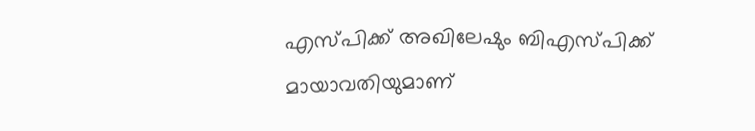എസ്പിക്ക് അഖിലേഷും ബിഎസ്പിക്ക് മായാവതിയുമാണ്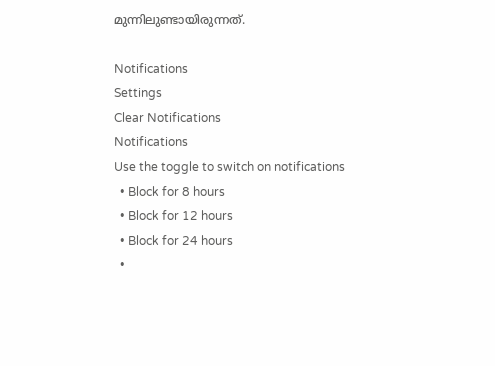മുന്നിലുണ്ടായിരുന്നത്.

Notifications
Settings
Clear Notifications
Notifications
Use the toggle to switch on notifications
  • Block for 8 hours
  • Block for 12 hours
  • Block for 24 hours
  •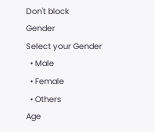Don't block
Gender
Select your Gender
  • Male
  • Female
  • Others
Age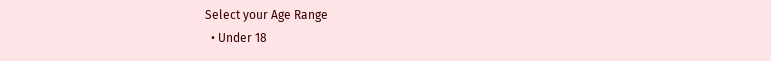Select your Age Range
  • Under 18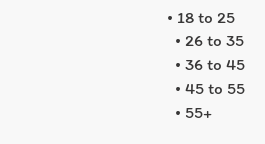• 18 to 25
  • 26 to 35
  • 36 to 45
  • 45 to 55
  • 55+